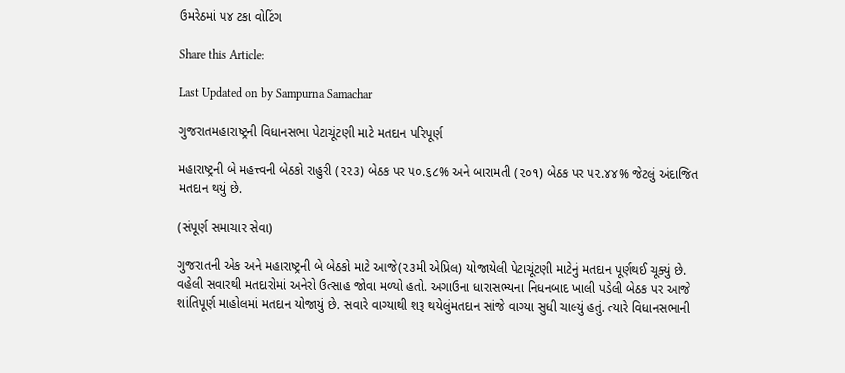ઉમરેઠમાં ૫૪ ટકા વોટિંગ

Share this Article:

Last Updated on by Sampurna Samachar

ગુજરાતમહારાષ્ટ્રની વિધાનસભા પેટાચૂંટણી માટે મતદાન પરિપૂર્ણ

મહારાષ્ટ્રની બે મહત્ત્વની બેઠકો રાહુરી (૨૨૩) બેઠક પર ૫૦.૬૮% અને બારામતી (૨૦૧) બેઠક પર ૫૨.૪૪% જેટલું અંદાજિત મતદાન થયું છે.

(સંપૂર્ણ સમાચાર સેવા)

ગુજરાતની એક અને મહારાષ્ટ્રની બે બેઠકો માટે આજે(૨૩મી એપ્રિલ) યોજાયેલી પેટાચૂંટણી માટેનું મતદાન પૂર્ણથઈ ચૂક્યું છે. વહેલી સવારથી મતદારોમાં અનેરો ઉત્સાહ જોવા મળ્યો હતો. અગાઉના ધારાસભ્યના નિધનબાદ ખાલી પડેલી બેઠક પર આજે શાંતિપૂર્ણ માહોલમાં મતદાન યોજાયું છે. સવારે વાગ્યાથી શરૂ થયેલુંમતદાન સાંજે વાગ્યા સુધી ચાલ્યું હતું. ત્યારે વિધાનસભાની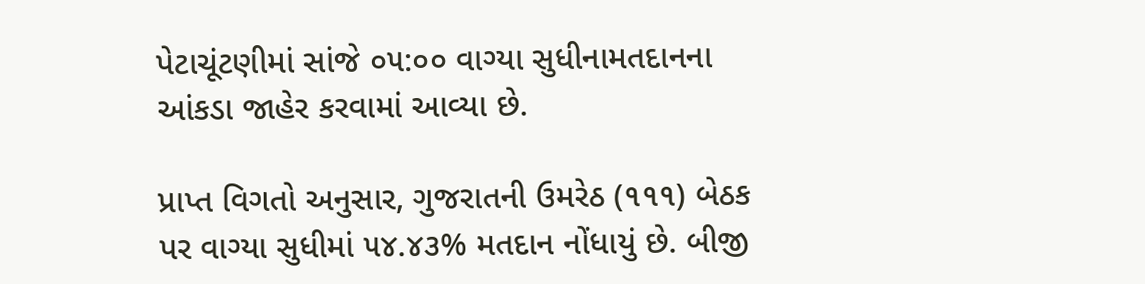પેટાચૂંટણીમાં સાંજે ૦૫:૦૦ વાગ્યા સુધીનામતદાનના આંકડા જાહેર કરવામાં આવ્યા છે.

પ્રાપ્ત વિગતો અનુસાર, ગુજરાતની ઉમરેઠ (૧૧૧) બેઠક પર વાગ્યા સુધીમાં ૫૪.૪૩% મતદાન નોંધાયું છે. બીજી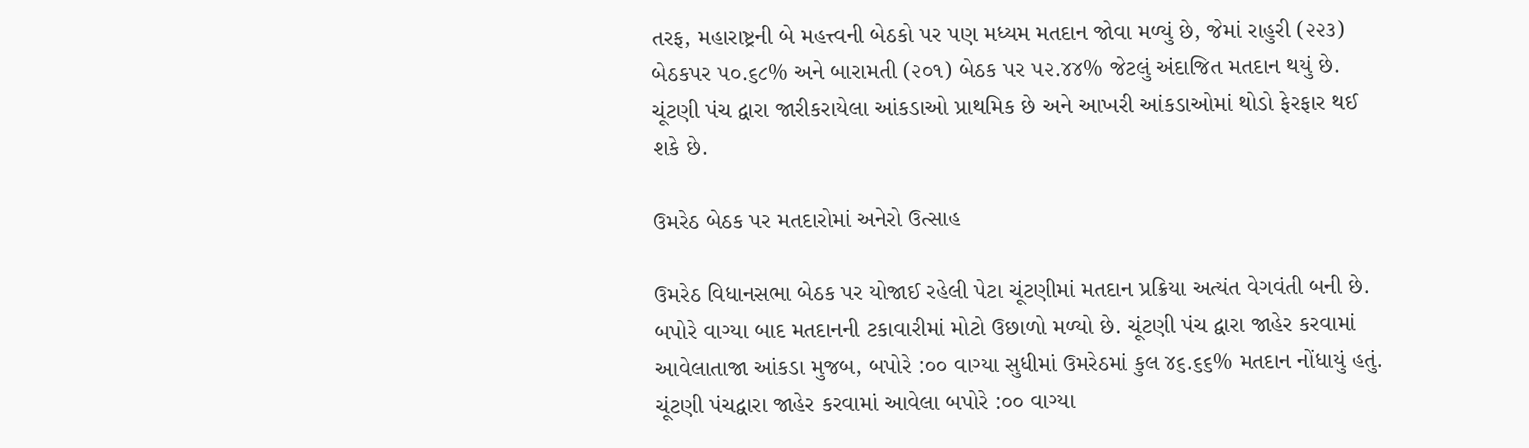તરફ, મહારાષ્ટ્રની બે મહત્ત્વની બેઠકો પર પણ મધ્યમ મતદાન જોવા મળ્યું છે, જેમાં રાહુરી (૨૨૩) બેઠકપર ૫૦.૬૮% અને બારામતી (૨૦૧) બેઠક પર ૫૨.૪૪% જેટલું અંદાજિત મતદાન થયું છે. ચૂંટણી પંચ દ્વારા જારીકરાયેલા આંકડાઓ પ્રાથમિક છે અને આખરી આંકડાઓમાં થોડો ફેરફાર થઈ શકે છે.

ઉમરેઠ બેઠક પર મતદારોમાં અનેરો ઉત્સાહ

ઉમરેઠ વિધાનસભા બેઠક પર યોજાઈ રહેલી પેટા ચૂંટણીમાં મતદાન પ્રક્રિયા અત્યંત વેગવંતી બની છે. બપોરે વાગ્યા બાદ મતદાનની ટકાવારીમાં મોટો ઉછાળો મળ્યો છે. ચૂંટણી પંચ દ્વારા જાહેર કરવામાં આવેલાતાજા આંકડા મુજબ, બપોરે :૦૦ વાગ્યા સુધીમાં ઉમરેઠમાં કુલ ૪૬.૬૬% મતદાન નોંધાયું હતું. ચૂંટણી પંચદ્વારા જાહેર કરવામાં આવેલા બપોરે :૦૦ વાગ્યા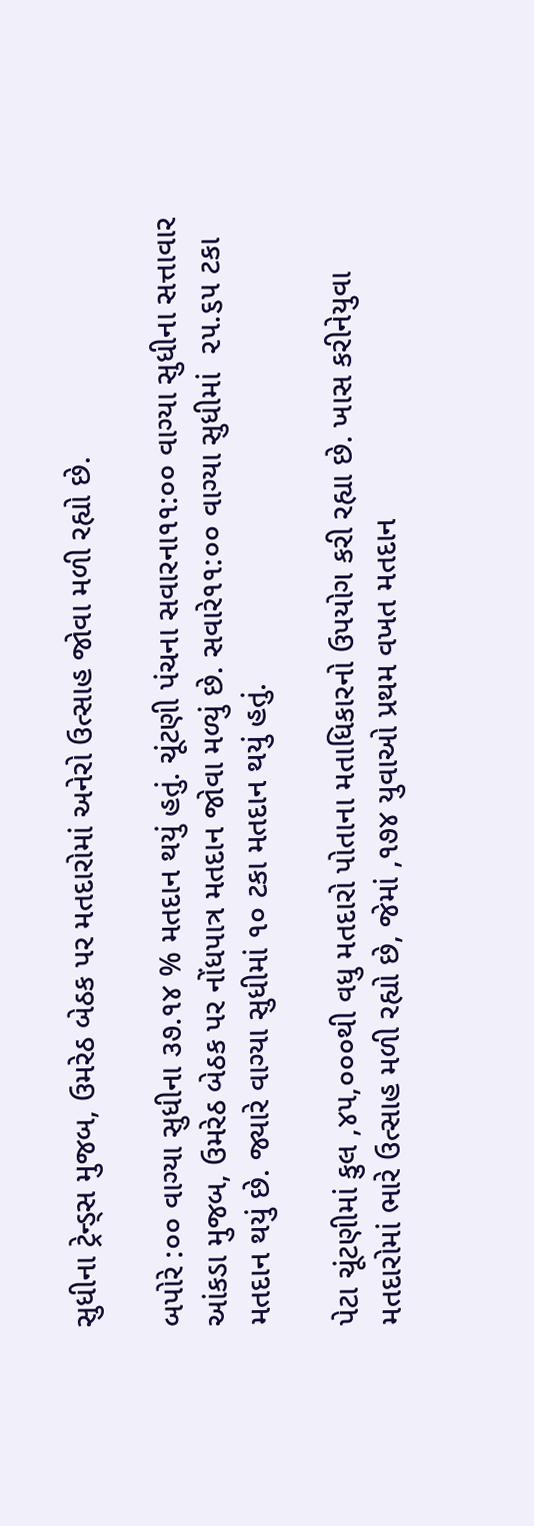સુધીના ટ્રેન્ડ્સ મુજબ, ઉમરેઠ બેઠક પર મતદારોમાં અનેરો ઉત્સાહ જોવા મળી રહ્યો છે.

બપોરે :૦૦ વાગ્યા સુધીના ૩૭.૧૪ % મતદાન થયું હતું. ચૂંટણી પંચના સવારના૧૧:૦૦ વાગ્યા સુધીના સત્તાવાર આંકડા મુજબ, ઉમરેઠ બેઠક પર નોંધપાત્ર મતદાન જોવા મળ્યું છે. સવારે૧૧:૦૦ વાગ્યા સુધીમાં  ૨૫.૬૫ ટકા મતદાન થયું છે. જ્યારે વાગ્યા સુધીમાં ૧૦ ટકા મતદાન થયું હતું.

પેટા ચૂંટણીમાં કુલ ,૪૫,૦૦૦થી વધુ મતદારો પોતાના મતાધિકારનો ઉપયોગ કરી રહ્યા છે. ખાસ કરીનેયુવા મતદારોમાં ભારે ઉત્સાહ મળી રહ્યો છે, જેમાં ,૧૭૪ યુવાઓ પ્રથમ વખત મતદાન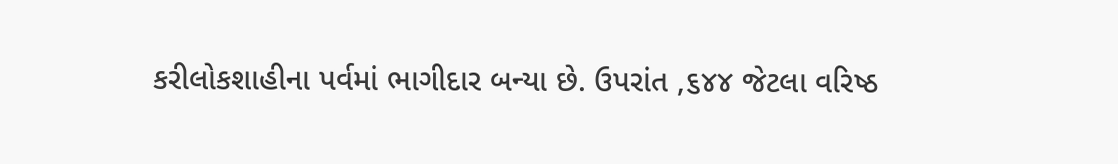કરીલોકશાહીના પર્વમાં ભાગીદાર બન્યા છે. ઉપરાંત ,૬૪૪ જેટલા વરિષ્ઠ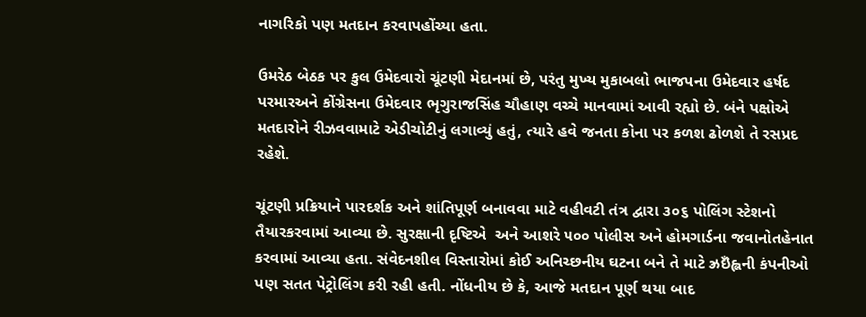નાગરિકો પણ મતદાન કરવાપહોંચ્યા હતા.

ઉમરેઠ બેઠક પર કુલ ઉમેદવારો ચૂંટણી મેદાનમાં છે, પરંતુ મુખ્ય મુકાબલો ભાજપના ઉમેદવાર હર્ષદ પરમારઅને કોંગ્રેસના ઉમેદવાર ભૃગુરાજસિંહ ચૌહાણ વચ્ચે માનવામાં આવી રહ્યો છે. બંને પક્ષોએ મતદારોને રીઝવવામાટે એડીચોટીનું લગાવ્યું હતું, ત્યારે હવે જનતા કોના પર કળશ ઢોળશે તે રસપ્રદ રહેશે.

ચૂંટણી પ્રક્રિયાને પારદર્શક અને શાંતિપૂર્ણ બનાવવા માટે વહીવટી તંત્ર દ્વારા ૩૦૬ પોલિંગ સ્ટેશનો તૈયારકરવામાં આવ્યા છે. સુરક્ષાની દૃષ્ટિએ  અને આશરે ૫૦૦ પોલીસ અને હોમગાર્ડના જવાનોતહેનાત કરવામાં આવ્યા હતા. સંવેદનશીલ વિસ્તારોમાં કોઈ અનિચ્છનીય ઘટના બને તે માટે ઝ્રઇઁહ્લની કંપનીઓ પણ સતત પેટ્રોલિંગ કરી રહી હતી. નોંધનીય છે કે, આજે મતદાન પૂર્ણ થયા બાદ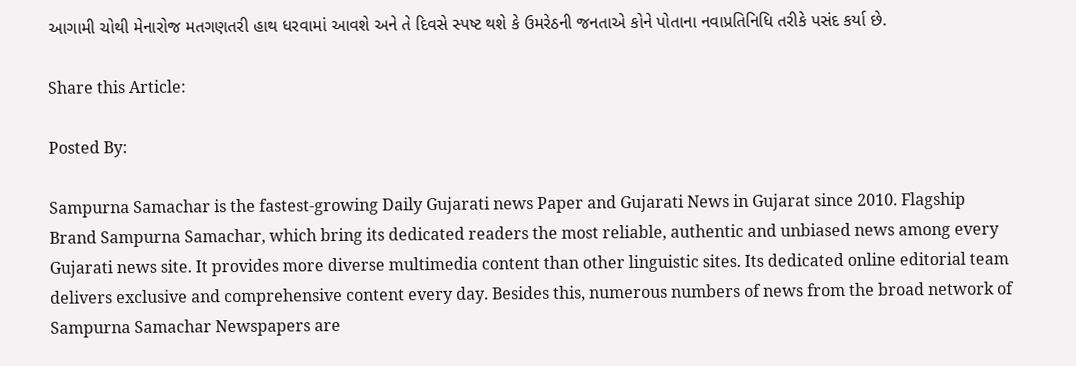આગામી ચોથી મેનારોજ મતગણતરી હાથ ધરવામાં આવશે અને તે દિવસે સ્પષ્ટ થશે કે ઉમરેઠની જનતાએ કોને પોતાના નવાપ્રતિનિધિ તરીકે પસંદ કર્યા છે.

Share this Article:

Posted By:

Sampurna Samachar is the fastest-growing Daily Gujarati news Paper and Gujarati News in Gujarat since 2010. Flagship Brand Sampurna Samachar, which bring its dedicated readers the most reliable, authentic and unbiased news among every Gujarati news site. It provides more diverse multimedia content than other linguistic sites. Its dedicated online editorial team delivers exclusive and comprehensive content every day. Besides this, numerous numbers of news from the broad network of Sampurna Samachar Newspapers are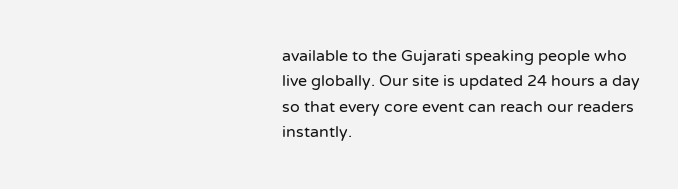available to the Gujarati speaking people who live globally. Our site is updated 24 hours a day so that every core event can reach our readers instantly.